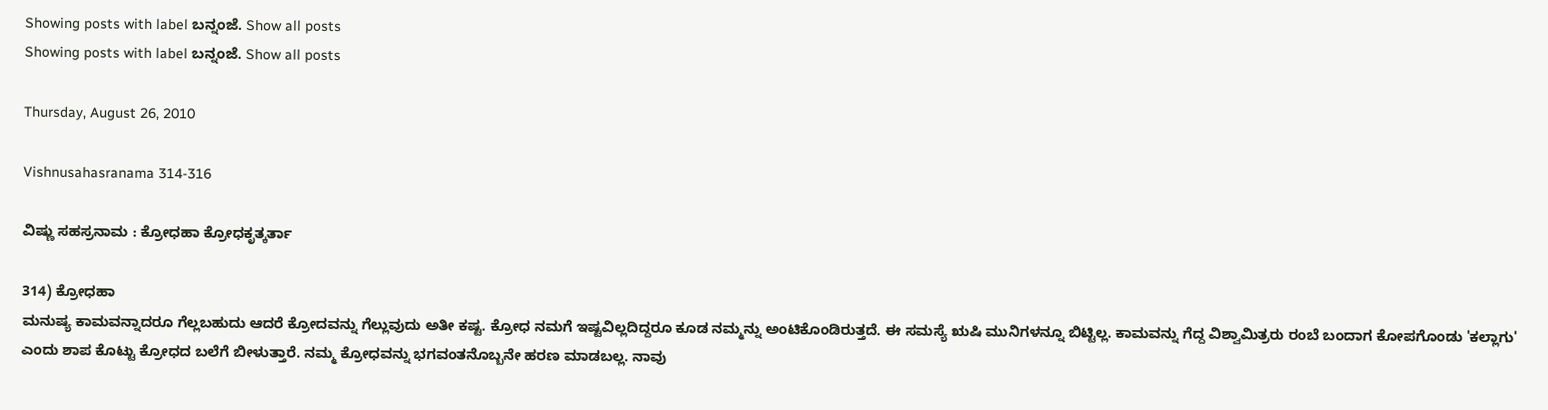Showing posts with label ಬನ್ನಂಜೆ. Show all posts
Showing posts with label ಬನ್ನಂಜೆ. Show all posts

Thursday, August 26, 2010

Vishnusahasranama 314-316

ವಿಷ್ಣು ಸಹಸ್ರನಾಮ : ಕ್ರೋಧಹಾ ಕ್ರೋಧಕೃತ್ಕರ್ತಾ

314) ಕ್ರೋಧಹಾ
ಮನುಷ್ಯ ಕಾಮವನ್ನಾದರೂ ಗೆಲ್ಲಬಹುದು ಆದರೆ ಕ್ರೋದವನ್ನು ಗೆಲ್ಲುವುದು ಅತೀ ಕಷ್ಟ. ಕ್ರೋಧ ನಮಗೆ ಇಷ್ಟವಿಲ್ಲದಿದ್ದರೂ ಕೂಡ ನಮ್ಮನ್ನು ಅಂಟಿಕೊಂಡಿರುತ್ತದೆ. ಈ ಸಮಸ್ಯೆ ಋಷಿ ಮುನಿಗಳನ್ನೂ ಬಿಟ್ಟಿಲ್ಲ. ಕಾಮವನ್ನು ಗೆದ್ದ ವಿಶ್ವಾಮಿತ್ರರು ರಂಬೆ ಬಂದಾಗ ಕೋಪಗೊಂಡು 'ಕಲ್ಲಾಗು' ಎಂದು ಶಾಪ ಕೊಟ್ಟು ಕ್ರೋಧದ ಬಲೆಗೆ ಬೀಳುತ್ತಾರೆ. ನಮ್ಮ ಕ್ರೋಧವನ್ನು ಭಗವಂತನೊಬ್ಬನೇ ಹರಣ ಮಾಡಬಲ್ಲ. ನಾವು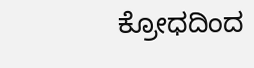ಕ್ರೋಧದಿಂದ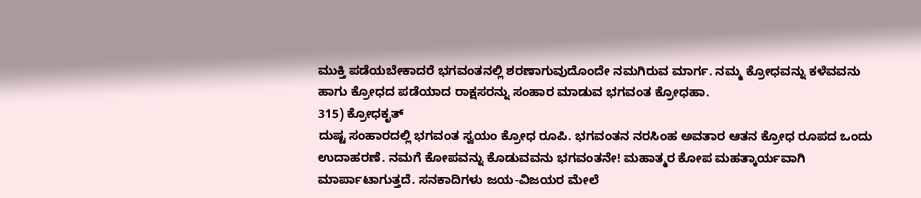ಮುಕ್ತಿ ಪಡೆಯಬೇಕಾದರೆ ಭಗವಂತನಲ್ಲಿ ಶರಣಾಗುವುದೊಂದೇ ನಮಗಿರುವ ಮಾರ್ಗ. ನಮ್ಮ ಕ್ರೋಧವನ್ನು ಕಳೆವವನು ಹಾಗು ಕ್ರೋಧದ ಪಡೆಯಾದ ರಾಕ್ಷಸರನ್ನು ಸಂಹಾರ ಮಾಡುವ ಭಗವಂತ ಕ್ರೋಧಹಾ.
315) ಕ್ರೋಧಕೃತ್
ದುಷ್ಟ ಸಂಹಾರದಲ್ಲಿ ಭಗವಂತ ಸ್ವಯಂ ಕ್ರೋಧ ರೂಪಿ. ಭಗವಂತನ ನರಸಿಂಹ ಅವತಾರ ಆತನ ಕ್ರೋಧ ರೂಪದ ಒಂದು ಉದಾಹರಣೆ. ನಮಗೆ ಕೋಪವನ್ನು ಕೊಡುವವನು ಭಗವಂತನೇ! ಮಹಾತ್ಮರ ಕೋಪ ಮಹತ್ಕಾರ್ಯವಾಗಿ ಮಾರ್ಪಾಟಾಗುತ್ತದೆ. ಸನಕಾದಿಗಳು ಜಯ-ವಿಜಯರ ಮೇಲೆ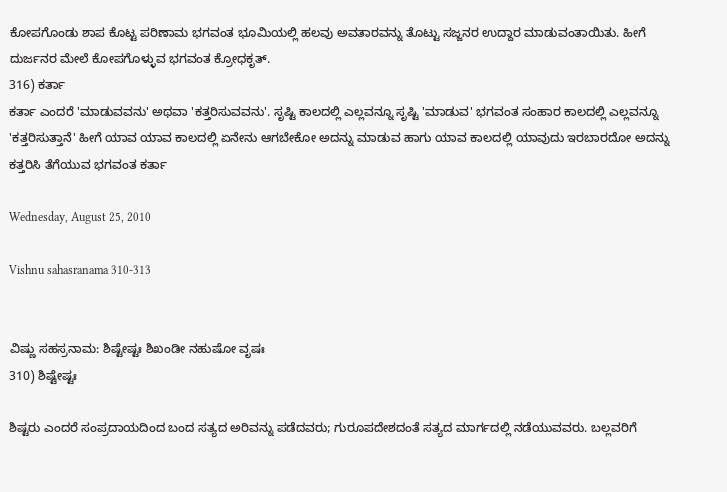ಕೋಪಗೊಂಡು ಶಾಪ ಕೊಟ್ಟ ಪರಿಣಾಮ ಭಗವಂತ ಭೂಮಿಯಲ್ಲಿ ಹಲವು ಅವತಾರವನ್ನು ತೊಟ್ಟು ಸಜ್ಜನರ ಉದ್ದಾರ ಮಾಡುವಂತಾಯಿತು. ಹೀಗೆ ದುರ್ಜನರ ಮೇಲೆ ಕೋಪಗೊಳ್ಳುವ ಭಗವಂತ ಕ್ರೋಧಕೃತ್.
316) ಕರ್ತಾ
ಕರ್ತಾ ಎಂದರೆ 'ಮಾಡುವವನು' ಅಥವಾ 'ಕತ್ತರಿಸುವವನು'. ಸೃಷ್ಟಿ ಕಾಲದಲ್ಲಿ ಎಲ್ಲವನ್ನೂ ಸೃಷ್ಟಿ 'ಮಾಡುವ' ಭಗವಂತ ಸಂಹಾರ ಕಾಲದಲ್ಲಿ ಎಲ್ಲವನ್ನೂ 'ಕತ್ತರಿಸುತ್ತಾನೆ' ಹೀಗೆ ಯಾವ ಯಾವ ಕಾಲದಲ್ಲಿ ಏನೇನು ಆಗಬೇಕೋ ಅದನ್ನು ಮಾಡುವ ಹಾಗು ಯಾವ ಕಾಲದಲ್ಲಿ ಯಾವುದು ಇರಬಾರದೋ ಅದನ್ನು ಕತ್ತರಿಸಿ ತೆಗೆಯುವ ಭಗವಂತ ಕರ್ತಾ

Wednesday, August 25, 2010

Vishnu sahasranama 310-313


ವಿಷ್ಣು ಸಹಸ್ರನಾಮ: ಶಿಷ್ಟೇಷ್ಟಃ ಶಿಖಂಡೀ ನಹುಷೋ ವೃಷಃ
310) ಶಿಷ್ಟೇಷ್ಟಃ

ಶಿಷ್ಟರು ಎಂದರೆ ಸಂಪ್ರದಾಯದಿಂದ ಬಂದ ಸತ್ಯದ ಅರಿವನ್ನು ಪಡೆದವರು; ಗುರೂಪದೇಶದಂತೆ ಸತ್ಯದ ಮಾರ್ಗದಲ್ಲಿ ನಡೆಯುವವರು. ಬಲ್ಲವರಿಗೆ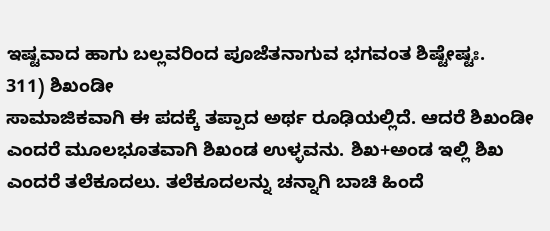ಇಷ್ಟವಾದ ಹಾಗು ಬಲ್ಲವರಿಂದ ಪೂಜೆತನಾಗುವ ಭಗವಂತ ಶಿಷ್ಟೇಷ್ಟಃ.
311) ಶಿಖಂಡೀ
ಸಾಮಾಜಿಕವಾಗಿ ಈ ಪದಕ್ಕೆ ತಪ್ಪಾದ ಅರ್ಥ ರೂಢಿಯಲ್ಲಿದೆ. ಆದರೆ ಶಿಖಂಡೀ ಎಂದರೆ ಮೂಲಭೂತವಾಗಿ ಶಿಖಂಡ ಉಳ್ಳವನು. ಶಿಖ+ಅಂಡ ಇಲ್ಲಿ ಶಿಖ ಎಂದರೆ ತಲೆಕೂದಲು. ತಲೆಕೂದಲನ್ನು ಚನ್ನಾಗಿ ಬಾಚಿ ಹಿಂದೆ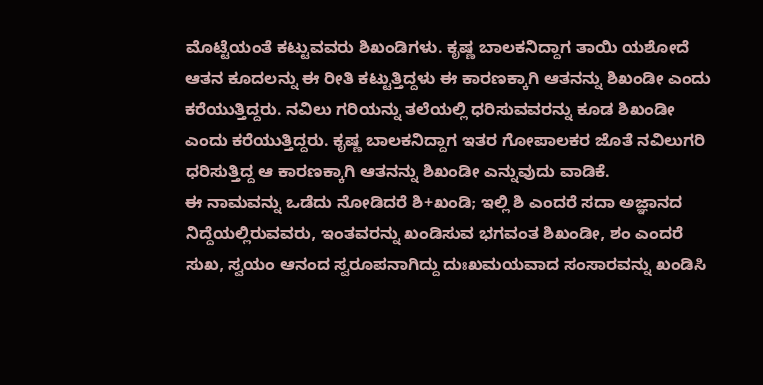ಮೊಟ್ಟೆಯಂತೆ ಕಟ್ಟುವವರು ಶಿಖಂಡಿಗಳು. ಕೃಷ್ಣ ಬಾಲಕನಿದ್ದಾಗ ತಾಯಿ ಯಶೋದೆ ಆತನ ಕೂದಲನ್ನು ಈ ರೀತಿ ಕಟ್ಟುತ್ತಿದ್ದಳು ಈ ಕಾರಣಕ್ಕಾಗಿ ಆತನನ್ನು ಶಿಖಂಡೀ ಎಂದು ಕರೆಯುತ್ತಿದ್ದರು. ನವಿಲು ಗರಿಯನ್ನು ತಲೆಯಲ್ಲಿ ಧರಿಸುವವರನ್ನು ಕೂಡ ಶಿಖಂಡೀ ಎಂದು ಕರೆಯುತ್ತಿದ್ದರು. ಕೃಷ್ಣ ಬಾಲಕನಿದ್ದಾಗ ಇತರ ಗೋಪಾಲಕರ ಜೊತೆ ನವಿಲುಗರಿ ಧರಿಸುತ್ತಿದ್ದ ಆ ಕಾರಣಕ್ಕಾಗಿ ಆತನನ್ನು ಶಿಖಂಡೀ ಎನ್ನುವುದು ವಾಡಿಕೆ.
ಈ ನಾಮವನ್ನು ಒಡೆದು ನೋಡಿದರೆ ಶಿ+ಖಂಡಿ; ಇಲ್ಲಿ ಶಿ ಎಂದರೆ ಸದಾ ಅಜ್ಞಾನದ ನಿದ್ದೆಯಲ್ಲಿರುವವರು, ಇಂತವರನ್ನು ಖಂಡಿಸುವ ಭಗವಂತ ಶಿಖಂಡೀ, ಶಂ ಎಂದರೆ ಸುಖ, ಸ್ವಯಂ ಆನಂದ ಸ್ವರೂಪನಾಗಿದ್ದು ದುಃಖಮಯವಾದ ಸಂಸಾರವನ್ನು ಖಂಡಿಸಿ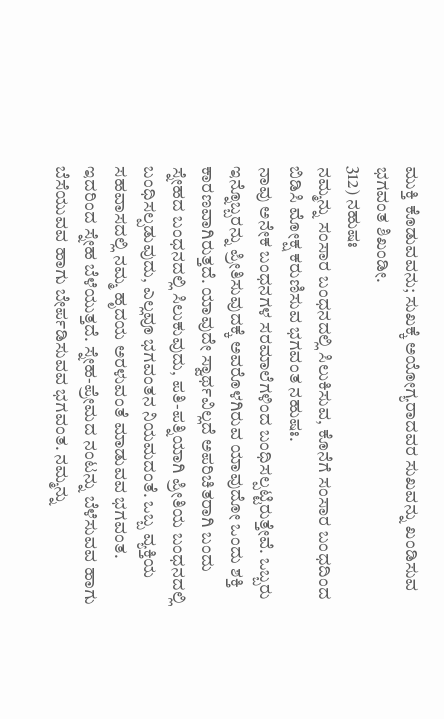ಮುಕ್ತಿ ಕೊಡುವವನು; ಸುಖಕ್ಕೆ ಅಯೋಗ್ಯರಾದವರ ಸುಖವನ್ನು ಖಂಡಿಸುವ ಭಗವಂತ ಶಿಖಂಡೀ.
312) ನಹುಷಃ
ನಮ್ಮನ್ನು ಸಂಸಾರ ಬಂಧನದಲ್ಲಿ ಸಿಲುಕಿಸುವ, ಕೊನೆಗೆ ಸಂಸಾರ ಬಂಧದಿಂದ ಬಿಡಿಸಿ ಮೋಕ್ಷ ಕರುಣಿಸುವ ಭಗವಂತ ನಹುಷಃ.
ನಾವು ಅನೇಕ ಬಂಧನಗಳ ಸರಮಾಲೆಗಳಿಂದ ಬಂಧಿಸಲ್ಪಟ್ಟಿರುತ್ತೇವೆ. ಒಬ್ಬರು ಇನ್ನೊಬ್ಬರನ್ನು ಪ್ರೀತಿಸುವುದಕ್ಕೆ ಅವರೊಳಗಿರುವ ಯಾವುದೋ ಒಂದು ಶಕ್ತಿ ಕಾರಣವಾಗಿರುತ್ತದೆ. ಯಾವುದೇ ಸ್ವಾರ್ಥವಿಲ್ಲದೆ ಅಪರಿಚಿತರಾಗಿ ಬಂದು ಸ್ನೇಹದ ಬಂಧನದಲ್ಲಿ ಸಿಲುಕುವುದು, ಪತಿ-ಪತ್ನಿಯಾಗಿ ಪ್ರೀತಿಯ ಬಂಧನದಲ್ಲಿ ಬಂಧಿಸಲ್ಪಡುವುದು, ಎಲ್ಲವೂ ಭಗವಂತನ ನಿಯಮದಂತೆ. ಒಬ್ಬ ವ್ಯಕ್ತಿಯ ಸಹವಾಸದಲ್ಲಿ ನಮ್ಮ ಹೃದಯ ಅರಳುವಂತೆ ಮಾಡುವವ ಭಗವಂತ. ಇದರಿಂದ ಸ್ನೇಹ ಬೆಳೆಯುತ್ತದೆ. ಸ್ನೇಹ-ಪ್ರೇಮದ ನಂಟನ್ನು ಬೆಳೆಸುವವ ಹಾಗು ಬೆಸೆಯುವವ ಹಾಗು ಬೇರ್ಪಡಿಸುವವ ಭಗವಂತ. ನಮ್ಮನ್ನು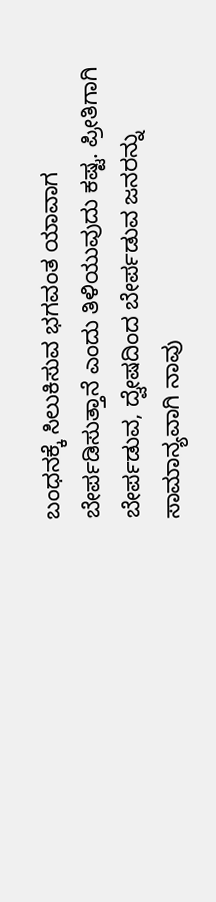ಬಂಧನಕ್ಕೆ ಸಿಲುಕಿಸುವ ಭಗವಂತ ಯಾವಾಗ ಬೇರ್ಪಡಿಸುತ್ತಾನೆ ಎಂದು ತಿಳಿಯುವುದು ಕಷ್ಟ. ಪ್ರೀತಿಗಾಗಿ ಬೇರ್ಪಡುವ, ದ್ವೇಷದಿಂದ ಬೇರ್ಪಡುವ ಜನರನ್ನು ಸಾಮಾನ್ಯವಾಗಿ ನಾವು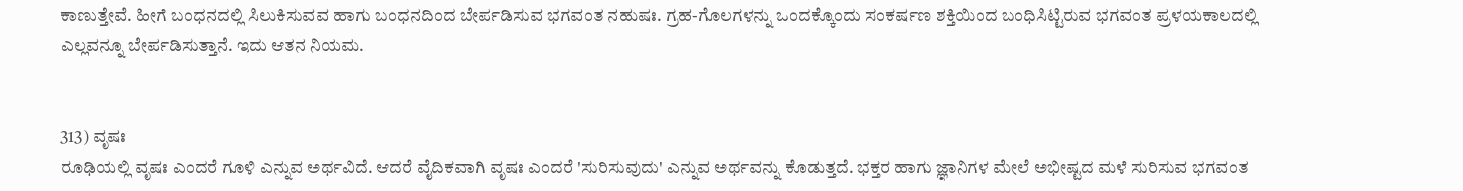ಕಾಣುತ್ತೇವೆ. ಹೀಗೆ ಬಂಧನದಲ್ಲಿ ಸಿಲುಕಿಸುವವ ಹಾಗು ಬಂಧನದಿಂದ ಬೇರ್ಪಡಿಸುವ ಭಗವಂತ ನಹುಷಃ. ಗ್ರಹ-ಗೊಲಗಳನ್ನು ಒಂದಕ್ಕೊಂದು ಸಂಕರ್ಷಣ ಶಕ್ತಿಯಿಂದ ಬಂಧಿಸಿಟ್ಟಿರುವ ಭಗವಂತ ಪ್ರಳಯಕಾಲದಲ್ಲಿ ಎಲ್ಲವನ್ನೂ ಬೇರ್ಪಡಿಸುತ್ತಾನೆ. ಇದು ಆತನ ನಿಯಮ.


313) ವೃಷಃ
ರೂಢಿಯಲ್ಲಿ ವೃಷಃ ಎಂದರೆ ಗೂಳಿ ಎನ್ನುವ ಅರ್ಥವಿದೆ. ಆದರೆ ವೈದಿಕವಾಗಿ ವೃಷಃ ಎಂದರೆ 'ಸುರಿಸುವುದು' ಎನ್ನುವ ಅರ್ಥವನ್ನು ಕೊಡುತ್ತದೆ. ಭಕ್ತರ ಹಾಗು ಜ್ಞಾನಿಗಳ ಮೇಲೆ ಅಭೀಷ್ಟದ ಮಳೆ ಸುರಿಸುವ ಭಗವಂತ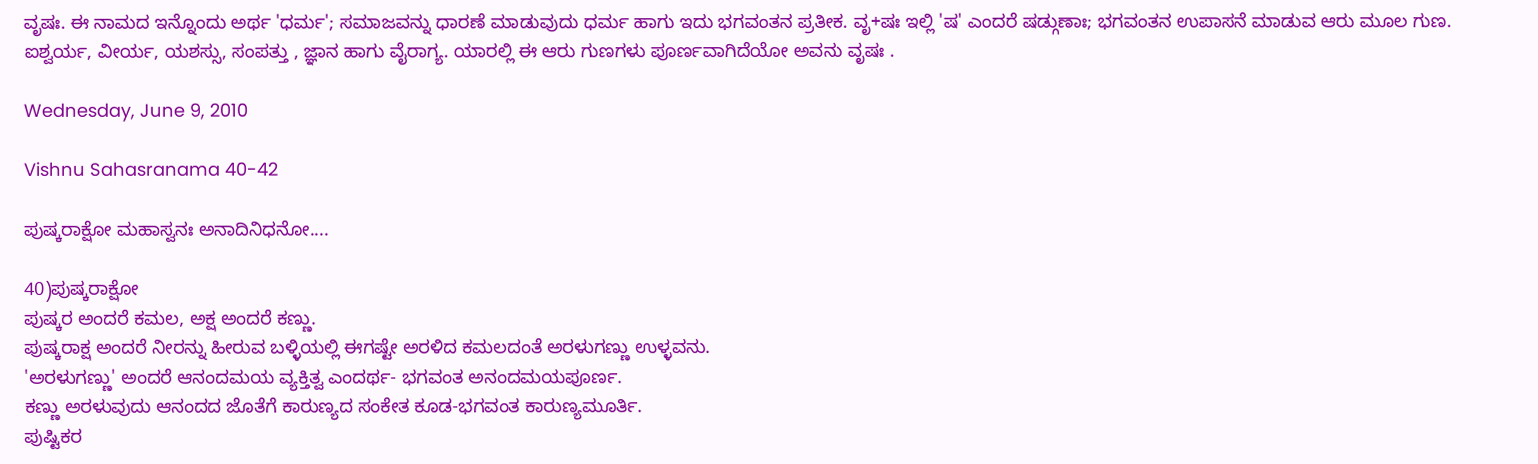ವೃಷಃ. ಈ ನಾಮದ ಇನ್ನೊಂದು ಅರ್ಥ 'ಧರ್ಮ'; ಸಮಾಜವನ್ನು ಧಾರಣೆ ಮಾಡುವುದು ಧರ್ಮ ಹಾಗು ಇದು ಭಗವಂತನ ಪ್ರತೀಕ. ವೃ+ಷಃ ಇಲ್ಲಿ 'ಷ' ಎಂದರೆ ಷಡ್ಗುಣಾಃ; ಭಗವಂತನ ಉಪಾಸನೆ ಮಾಡುವ ಆರು ಮೂಲ ಗುಣ. ಐಶ್ವರ್ಯ, ವೀರ್ಯ, ಯಶಸ್ಸು, ಸಂಪತ್ತು , ಜ್ಞಾನ ಹಾಗು ವೈರಾಗ್ಯ. ಯಾರಲ್ಲಿ ಈ ಆರು ಗುಣಗಳು ಪೂರ್ಣವಾಗಿದೆಯೋ ಅವನು ವೃಷಃ .

Wednesday, June 9, 2010

Vishnu Sahasranama 40-42

ಪುಷ್ಕರಾಕ್ಷೋ ಮಹಾಸ್ವನಃ ಅನಾದಿನಿಧನೋ....

40)ಪುಷ್ಕರಾಕ್ಷೋ
ಪುಷ್ಕರ ಅಂದರೆ ಕಮಲ, ಅಕ್ಷ ಅಂದರೆ ಕಣ್ಣು.
ಪುಷ್ಕರಾಕ್ಷ ಅಂದರೆ ನೀರನ್ನು ಹೀರುವ ಬಳ್ಳಿಯಲ್ಲಿ ಈಗಷ್ಟೇ ಅರಳಿದ ಕಮಲದಂತೆ ಅರಳುಗಣ್ಣು ಉಳ್ಳವನು.
'ಅರಳುಗಣ್ಣು' ಅಂದರೆ ಆನಂದಮಯ ವ್ಯಕ್ತಿತ್ವ ಎಂದರ್ಥ- ಭಗವಂತ ಅನಂದಮಯಪೂರ್ಣ.
ಕಣ್ಣು ಅರಳುವುದು ಆನಂದದ ಜೊತೆಗೆ ಕಾರುಣ್ಯದ ಸಂಕೇತ ಕೂಡ-ಭಗವಂತ ಕಾರುಣ್ಯಮೂರ್ತಿ.
ಪುಷ್ಟಿಕರ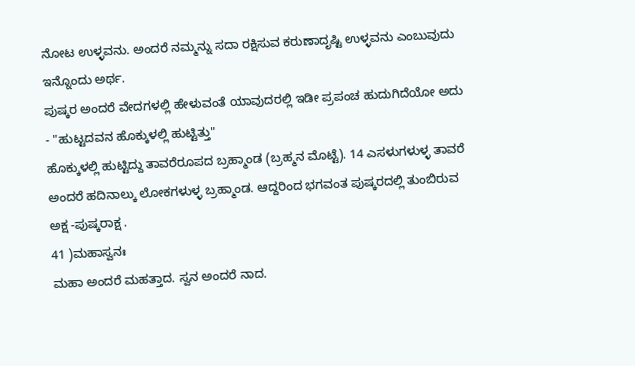ನೋಟ ಉಳ್ಳವನು. ಅಂದರೆ ನಮ್ಮನ್ನು ಸದಾ ರಕ್ಷಿಸುವ ಕರುಣಾದೃಷ್ಟಿ ಉಳ್ಳವನು ಎಂಬುವುದು ಇನ್ನೊಂದು ಅರ್ಥ.
ಪುಷ್ಕರ ಅಂದರೆ ವೇದಗಳಲ್ಲಿ ಹೇಳುವಂತೆ ಯಾವುದರಲ್ಲಿ ಇಡೀ ಪ್ರಪಂಚ ಹುದುಗಿದೆಯೋ ಅದು - "ಹುಟ್ಟದವನ ಹೊಕ್ಕುಳಲ್ಲಿ ಹುಟ್ಟಿತ್ತು"
ಹೊಕ್ಕುಳಲ್ಲಿ ಹುಟ್ಟಿದ್ದು ತಾವರೆರೂಪದ ಬ್ರಹ್ಮಾಂಡ (ಬ್ರಹ್ಮನ ಮೊಟ್ಟೆ). 14 ಎಸಳುಗಳುಳ್ಳ ತಾವರೆ ಅಂದರೆ ಹದಿನಾಲ್ಕು ಲೋಕಗಳುಳ್ಳ ಬ್ರಹ್ಮಾಂಡ. ಆದ್ದರಿಂದ ಭಗವಂತ ಪುಷ್ಕರದಲ್ಲಿ ತುಂಬಿರುವ ಅಕ್ಷ -ಪುಷ್ಕರಾಕ್ಷ .
41 )ಮಹಾಸ್ವನಃ
ಮಹಾ ಅಂದರೆ ಮಹತ್ತಾದ. ಸ್ವನ ಅಂದರೆ ನಾದ.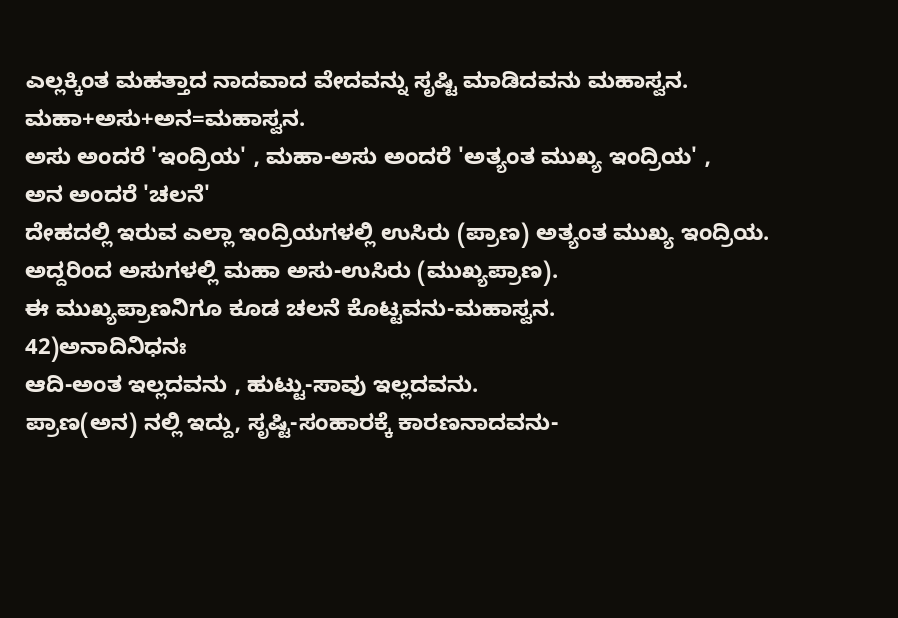ಎಲ್ಲಕ್ಕಿಂತ ಮಹತ್ತಾದ ನಾದವಾದ ವೇದವನ್ನು ಸೃಷ್ಟಿ ಮಾಡಿದವನು ಮಹಾಸ್ವನ.
ಮಹಾ+ಅಸು+ಅನ=ಮಹಾಸ್ವನ.
ಅಸು ಅಂದರೆ 'ಇಂದ್ರಿಯ' , ಮಹಾ-ಅಸು ಅಂದರೆ 'ಅತ್ಯಂತ ಮುಖ್ಯ ಇಂದ್ರಿಯ' ,
ಅನ ಅಂದರೆ 'ಚಲನೆ'
ದೇಹದಲ್ಲಿ ಇರುವ ಎಲ್ಲಾ ಇಂದ್ರಿಯಗಳಲ್ಲಿ ಉಸಿರು (ಪ್ರಾಣ) ಅತ್ಯಂತ ಮುಖ್ಯ ಇಂದ್ರಿಯ.
ಅದ್ದರಿಂದ ಅಸುಗಳಲ್ಲಿ ಮಹಾ ಅಸು-ಉಸಿರು (ಮುಖ್ಯಪ್ರಾಣ).
ಈ ಮುಖ್ಯಪ್ರಾಣನಿಗೂ ಕೂಡ ಚಲನೆ ಕೊಟ್ಟವನು-ಮಹಾಸ್ವನ.
42)ಅನಾದಿನಿಧನಃ
ಆದಿ-ಅಂತ ಇಲ್ಲದವನು , ಹುಟ್ಟು-ಸಾವು ಇಲ್ಲದವನು.
ಪ್ರಾಣ(ಅನ) ನಲ್ಲಿ ಇದ್ದು, ಸೃಷ್ಟಿ-ಸಂಹಾರಕ್ಕೆ ಕಾರಣನಾದವನು-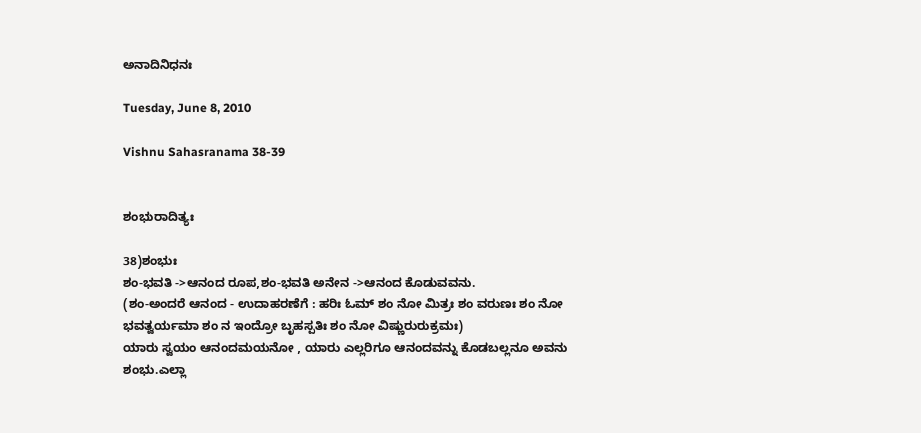ಅನಾದಿನಿಧನಃ

Tuesday, June 8, 2010

Vishnu Sahasranama 38-39


ಶಂಭುರಾದಿತ್ಯಃ

38)ಶಂಭುಃ
ಶಂ-ಭವತಿ ->ಆನಂದ ರೂಪ,ಶಂ-ಭವತಿ ಅನೇನ ->ಆನಂದ ಕೊಡುವವನು.
(ಶಂ-ಅಂದರೆ ಆನಂದ - ಉದಾಹರಣೆಗೆ : ಹರಿಃ ಓಮ್ ಶಂ ನೋ ಮಿತ್ರಃ ಶಂ ವರುಣಃ ಶಂ ನೋ ಭವತ್ವರ್ಯಮಾ ಶಂ ನ ಇಂದ್ರೋ ಬೃಹಸ್ಪತಿಃ ಶಂ ನೋ ವಿಷ್ಣುರುರುಕ್ರಮಃ)
ಯಾರು ಸ್ವಯಂ ಆನಂದಮಯನೋ , ಯಾರು ಎಲ್ಲರಿಗೂ ಆನಂದವನ್ನು ಕೊಡಬಲ್ಲನೂ ಅವನು ಶಂಭು.ಎಲ್ಲಾ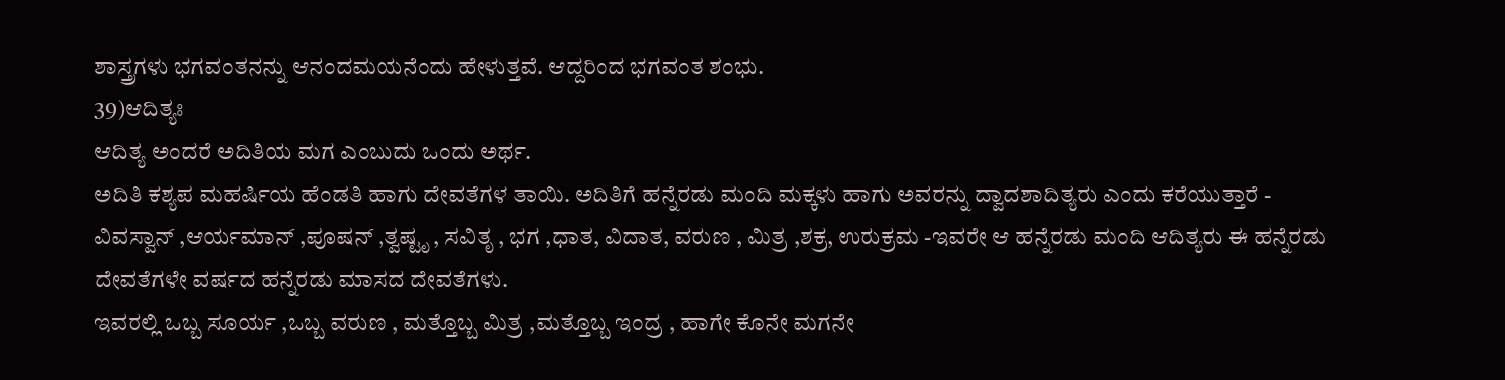ಶಾಸ್ತ್ರಗಳು ಭಗವಂತನನ್ನು ಆನಂದಮಯನೆಂದು ಹೇಳುತ್ತವೆ. ಆದ್ದರಿಂದ ಭಗವಂತ ಶಂಭು.
39)ಆದಿತ್ಯಃ
ಆದಿತ್ಯ ಅಂದರೆ ಅದಿತಿಯ ಮಗ ಎಂಬುದು ಒಂದು ಅರ್ಥ.
ಅದಿತಿ ಕಶ್ಯಪ ಮಹರ್ಷಿಯ ಹೆಂಡತಿ ಹಾಗು ದೇವತೆಗಳ ತಾಯಿ. ಅದಿತಿಗೆ ಹನ್ನೆರಡು ಮಂದಿ ಮಕ್ಕಳು ಹಾಗು ಅವರನ್ನು ದ್ವಾದಶಾದಿತ್ಯರು ಎಂದು ಕರೆಯುತ್ತಾರೆ -
ವಿವಸ್ವಾನ್ ,ಆರ್ಯಮಾನ್ ,ಪೂಷನ್ ,ತ್ವಷ್ಟೃ , ಸವಿತೃ , ಭಗ ,ಧಾತ, ವಿದಾತ, ವರುಣ , ಮಿತ್ರ ,ಶಕ್ರ, ಉರುಕ್ರಮ -ಇವರೇ ಆ ಹನ್ನೆರಡು ಮಂದಿ ಆದಿತ್ಯರು ಈ ಹನ್ನೆರಡು ದೇವತೆಗಳೇ ವರ್ಷದ ಹನ್ನೆರಡು ಮಾಸದ ದೇವತೆಗಳು.
ಇವರಲ್ಲಿ ಒಬ್ಬ ಸೂರ್ಯ ,ಒಬ್ಬ ವರುಣ , ಮತ್ತೊಬ್ಬ ಮಿತ್ರ ,ಮತ್ತೊಬ್ಬ ಇಂದ್ರ , ಹಾಗೇ ಕೊನೇ ಮಗನೇ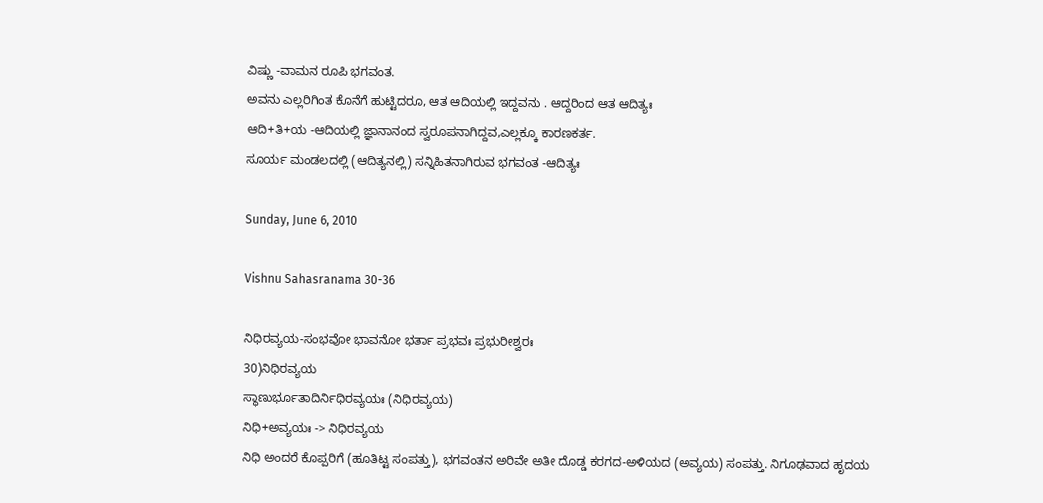ವಿಷ್ಣು -ವಾಮನ ರೂಪಿ ಭಗವಂತ.
ಅವನು ಎಲ್ಲರಿಗಿಂತ ಕೊನೆಗೆ ಹುಟ್ಟಿದರೂ, ಆತ ಆದಿಯಲ್ಲಿ ಇದ್ದವನು . ಆದ್ದರಿಂದ ಆತ ಆದಿತ್ಯಃ
ಆದಿ+ತಿ+ಯ -ಆದಿಯಲ್ಲಿ ಜ್ಞಾನಾನಂದ ಸ್ವರೂಪನಾಗಿದ್ದವ,ಎಲ್ಲಕ್ಕೂ ಕಾರಣಕರ್ತ.
ಸೂರ್ಯ ಮಂಡಲದಲ್ಲಿ (ಆದಿತ್ಯನಲ್ಲಿ) ಸನ್ನಿಹಿತನಾಗಿರುವ ಭಗವಂತ -ಆದಿತ್ಯಃ

Sunday, June 6, 2010

Vishnu Sahasranama 30-36

ನಿಧಿರವ್ಯಯ-ಸಂಭವೋ ಭಾವನೋ ಭರ್ತಾ ಪ್ರಭವಃ ಪ್ರಭುರೀಶ್ವರಃ
30)ನಿಧಿರವ್ಯಯ
ಸ್ಥಾಣುರ್ಭೂತಾದಿರ್ನಿಧಿರವ್ಯಯಃ (ನಿಧಿರವ್ಯಯ)
ನಿಧಿ+ಅವ್ಯಯಃ -> ನಿಧಿರವ್ಯಯ
ನಿಧಿ ಅಂದರೆ ಕೊಪ್ಪರಿಗೆ (ಹೂತಿಟ್ಟ ಸಂಪತ್ತು), ಭಗವಂತನ ಅರಿವೇ ಅತೀ ದೊಡ್ಡ ಕರಗದ-ಅಳಿಯದ (ಅವ್ಯಯ) ಸಂಪತ್ತು. ನಿಗೂಢವಾದ ಹೃದಯ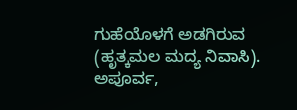ಗುಹೆಯೊಳಗೆ ಅಡಗಿರುವ (ಹೃತ್ಕಮಲ ಮದ್ಯ ನಿವಾಸಿ).
ಅಪೂರ್ವ,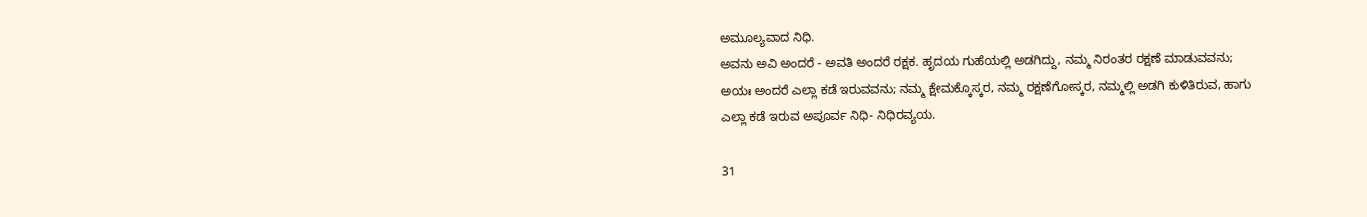ಅಮೂಲ್ಯವಾದ ನಿಧಿ.
ಅವನು ಅವಿ ಅಂದರೆ - ಅವತಿ ಅಂದರೆ ರಕ್ಷಕ. ಹೃದಯ ಗುಹೆಯಲ್ಲಿ ಅಡಗಿದ್ದು, ನಮ್ಮ ನಿರಂತರ ರಕ್ಷಣೆ ಮಾಡುವವನು; ಅಯಃ ಅಂದರೆ ಎಲ್ಲಾ ಕಡೆ ಇರುವವನು; ನಮ್ಮ ಕ್ಷೇಮಕ್ಕೊಸ್ಕರ, ನಮ್ಮ ರಕ್ಷಣೆಗೋಸ್ಕರ, ನಮ್ಮಲ್ಲಿ ಅಡಗಿ ಕುಳಿತಿರುವ, ಹಾಗು ಎಲ್ಲಾ ಕಡೆ ಇರುವ ಅಪೂರ್ವ ನಿಧಿ- ನಿಧಿರವ್ಯಯ.

31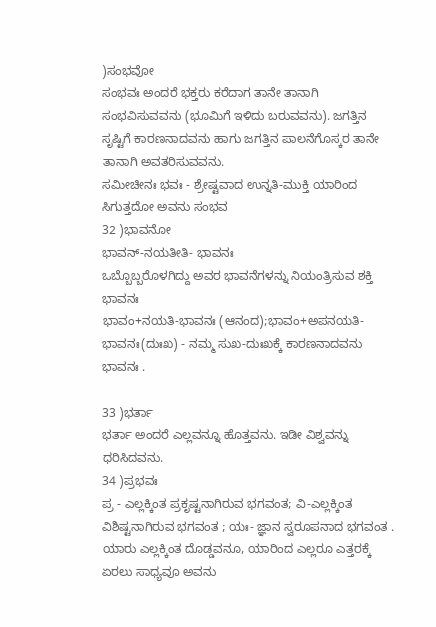)ಸಂಭವೋ
ಸಂಭವಃ ಅಂದರೆ ಭಕ್ತರು ಕರೆದಾಗ ತಾನೇ ತಾನಾಗಿ ಸಂಭವಿಸುವವನು (ಭೂಮಿಗೆ ಇಳಿದು ಬರುವವನು). ಜಗತ್ತಿನ ಸೃಷ್ಟಿಗೆ ಕಾರಣನಾದವನು ಹಾಗು ಜಗತ್ತಿನ ಪಾಲನೆಗೊಸ್ಕರ ತಾನೇ ತಾನಾಗಿ ಅವತರಿಸುವವನು.
ಸಮೀಚೀನಃ ಭವಃ - ಶ್ರೇಷ್ಟವಾದ ಉನ್ನತಿ-ಮುಕ್ತಿ ಯಾರಿಂದ ಸಿಗುತ್ತದೋ ಅವನು ಸಂಭವ
32 )ಭಾವನೋ
ಭಾವನ್-ನಯತೀತಿ- ಭಾವನಃ
ಒಬ್ಬೊಬ್ಬರೊಳಗಿದ್ದು ಅವರ ಭಾವನೆಗಳನ್ನು ನಿಯಂತ್ರಿಸುವ ಶಕ್ತಿ ಭಾವನಃ
ಭಾವಂ+ನಯತಿ-ಭಾವನಃ (ಆನಂದ);ಭಾವಂ+ಅಪನಯತಿ-ಭಾವನಃ(ದುಃಖ) - ನಮ್ಮ ಸುಖ-ದುಃಖಕ್ಕೆ ಕಾರಣನಾದವನು ಭಾವನಃ .

33 )ಭರ್ತಾ
ಭರ್ತಾ ಅಂದರೆ ಎಲ್ಲವನ್ನೂ ಹೊತ್ತವನು. ಇಡೀ ವಿಶ್ವವನ್ನು ಧರಿಸಿದವನು.
34 )ಪ್ರಭವಃ
ಪ್ರ - ಎಲ್ಲಕ್ಕಿಂತ ಪ್ರಕೃಷ್ಟನಾಗಿರುವ ಭಗವಂತ; ವಿ-ಎಲ್ಲಕ್ಕಿಂತ ವಿಶಿಷ್ಟನಾಗಿರುವ ಭಗವಂತ ; ಯಃ- ಜ್ಞಾನ ಸ್ವರೂಪನಾದ ಭಗವಂತ .
ಯಾರು ಎಲ್ಲಕ್ಕಿಂತ ದೊಡ್ಡವನೂ, ಯಾರಿಂದ ಎಲ್ಲರೂ ಎತ್ತರಕ್ಕೆ ಏರಲು ಸಾಧ್ಯವೂ ಅವನು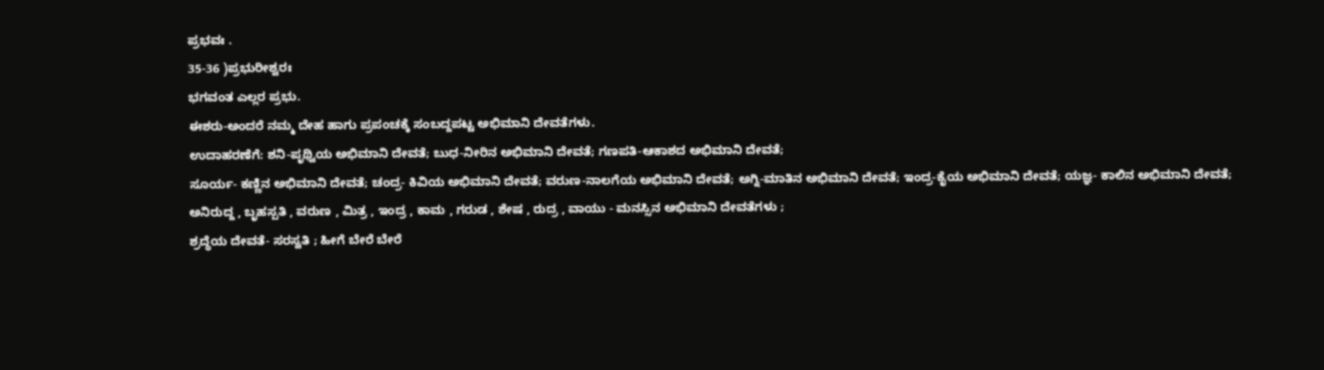ಪ್ರಭವಃ .
35-36 )ಪ್ರಭುರೀಶ್ವರಃ
ಭಗವಂತ ಎಲ್ಲರ ಪ್ರಭು.
ಈಶರು-ಅಂದರೆ ನಮ್ಮ ದೇಹ ಹಾಗು ಪ್ರಪಂಚಕ್ಕೆ ಸಂಬದ್ದಪಟ್ಟ ಅಭಿಮಾನಿ ದೇವತೆಗಳು.
ಉದಾಹರಣೆಗೆ: ಶನಿ-ಪೃಥ್ವಿಯ ಅಭಿಮಾನಿ ದೇವತೆ; ಬುಧ-ನೀರಿನ ಅಭಿಮಾನಿ ದೇವತೆ; ಗಣಪತಿ-ಆಕಾಶದ ಅಭಿಮಾನಿ ದೇವತೆ;
ಸೂರ್ಯ- ಕಣ್ಣಿನ ಅಭಿಮಾನಿ ದೇವತೆ; ಚಂದ್ರ- ಕಿವಿಯ ಅಭಿಮಾನಿ ದೇವತೆ; ವರುಣ-ನಾಲಗೆಯ ಅಭಿಮಾನಿ ದೇವತೆ; ಅಗ್ನಿ-ಮಾತಿನ ಅಭಿಮಾನಿ ದೇವತೆ; ಇಂದ್ರ-ಕೈಯ ಅಭಿಮಾನಿ ದೇವತೆ; ಯಜ್ಞ- ಕಾಲಿನ ಅಭಿಮಾನಿ ದೇವತೆ;
ಅನಿರುದ್ದ , ಬೃಹಸ್ಪತಿ , ವರುಣ , ಮಿತ್ರ , ಇಂದ್ರ , ಕಾಮ , ಗರುಡ , ಶೇಷ , ರುದ್ರ , ವಾಯು - ಮನಸ್ಸಿನ ಅಭಿಮಾನಿ ದೇವತೆಗಳು ;
ಶ್ರದ್ಧೆಯ ದೇವತೆ- ಸರಸ್ವತಿ ; ಹೀಗೆ ಬೇರೆ ಬೇರೆ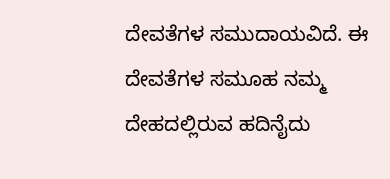ದೇವತೆಗಳ ಸಮುದಾಯವಿದೆ. ಈ ದೇವತೆಗಳ ಸಮೂಹ ನಮ್ಮ ದೇಹದಲ್ಲಿರುವ ಹದಿನೈದು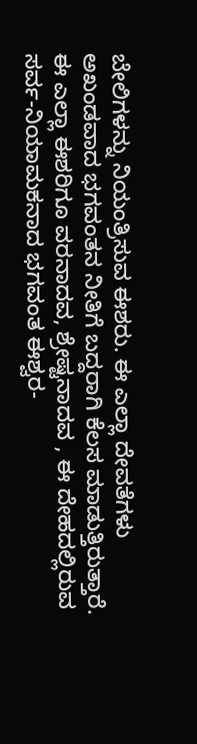ಬೇಲಿಗಳನ್ನು ನಿಯಂತ್ರಿಸುವ ಈಶರು. ಈ ಎಲ್ಲಾ ದೇವತೆಗಳು ಅಖಂಡವಾದ ಭಗವಂತನ ನೀತಿಗೆ ಬದ್ದರಾಗಿ ಕೆಲಸ ಮಾಡುತ್ತಿರುತ್ತಾರೆ.
ಈ ಎಲ್ಲಾ ಈಶರಿಗೂ ವರನಾದವ, ಶ್ರೇಷ್ಟನಾದವ , ಈ ದೇಹದಲ್ಲಿರುವ ಸರ್ವ-ನಿಯಾಮಕನಾದ ಭಗವಂತ ಈಶ್ವರ-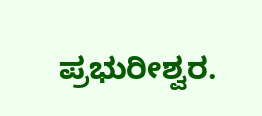ಪ್ರಭುರೀಶ್ವರ.